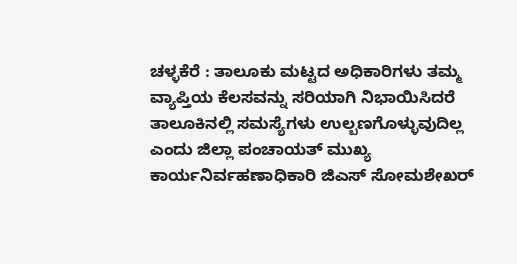ಚಳ್ಳಕೆರೆ : ತಾಲೂಕು ಮಟ್ಟದ ಅಧಿಕಾರಿಗಳು ತಮ್ಮ ವ್ಯಾಪ್ತಿಯ ಕೆಲಸವನ್ನು ಸರಿಯಾಗಿ ನಿಭಾಯಿಸಿದರೆ ತಾಲೂಕಿನಲ್ಲಿ ಸಮಸ್ಯೆಗಳು ಉಲ್ಬಣಗೊಳ್ಳುವುದಿಲ್ಲ ಎಂದು ಜಿಲ್ಲಾ ಪಂಚಾಯತ್ ಮುಖ್ಯ ಕಾರ್ಯನಿರ್ವಹಣಾಧಿಕಾರಿ ಜಿಎಸ್ ಸೋಮಶೇಖರ್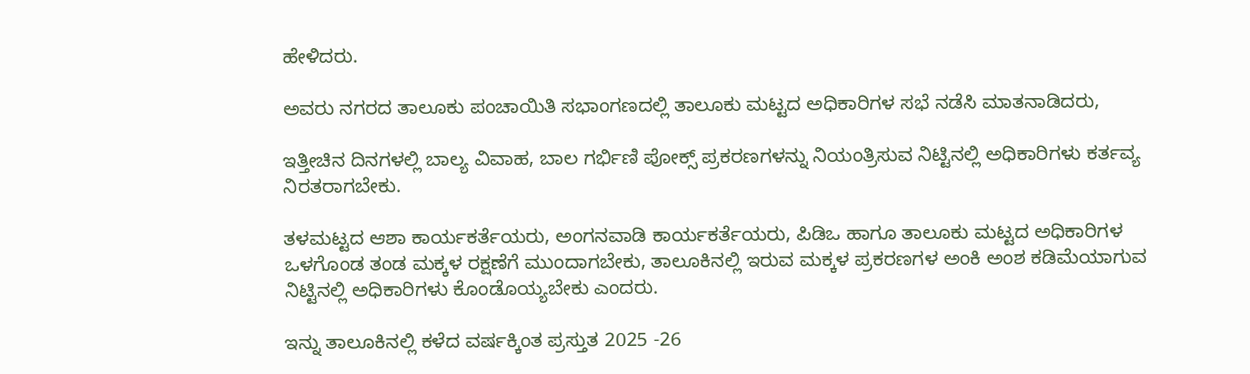ಹೇಳಿದರು.

ಅವರು ನಗರದ ತಾಲೂಕು ಪಂಚಾಯಿತಿ ಸಭಾಂಗಣದಲ್ಲಿ ತಾಲೂಕು ಮಟ್ಟದ ಅಧಿಕಾರಿಗಳ ಸಭೆ ನಡೆಸಿ ಮಾತನಾಡಿದರು,

ಇತ್ತೀಚಿನ ದಿನಗಳಲ್ಲಿ ಬಾಲ್ಯ ವಿವಾಹ, ಬಾಲ ಗರ್ಭಿಣಿ ಪೋಕ್ಸ್ ಪ್ರಕರಣಗಳನ್ನು ನಿಯಂತ್ರಿಸುವ ನಿಟ್ಟಿನಲ್ಲಿ ಅಧಿಕಾರಿಗಳು ಕರ್ತವ್ಯ ನಿರತರಾಗಬೇಕು.

ತಳಮಟ್ಟದ ಆಶಾ ಕಾರ್ಯಕರ್ತೆಯರು, ಅಂಗನವಾಡಿ ಕಾರ್ಯಕರ್ತೆಯರು, ಪಿಡಿಒ ಹಾಗೂ ತಾಲೂಕು ಮಟ್ಟದ ಅಧಿಕಾರಿಗಳ ಒಳಗೊಂಡ ತಂಡ ಮಕ್ಕಳ ರಕ್ಷಣೆಗೆ ಮುಂದಾಗಬೇಕು, ತಾಲೂಕಿನಲ್ಲಿ ಇರುವ ಮಕ್ಕಳ ಪ್ರಕರಣಗಳ ಅಂಕಿ ಅಂಶ ಕಡಿಮೆಯಾಗುವ ನಿಟ್ಟಿನಲ್ಲಿ ಅಧಿಕಾರಿಗಳು ಕೊಂಡೊಯ್ಯಬೇಕು ಎಂದರು.

ಇನ್ನು ತಾಲೂಕಿನಲ್ಲಿ ಕಳೆದ ವರ್ಷಕ್ಕಿಂತ ಪ್ರಸ್ತುತ 2025 -26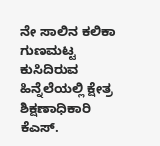ನೇ ಸಾಲಿನ ಕಲಿಕಾ ಗುಣಮಟ್ಟ ಕುಸಿದಿರುವ ಹಿನ್ನೆಲೆಯಲ್ಲಿ ಕ್ಷೇತ್ರ ಶಿಕ್ಷಣಾಧಿಕಾರಿ ಕೆಎಸ್.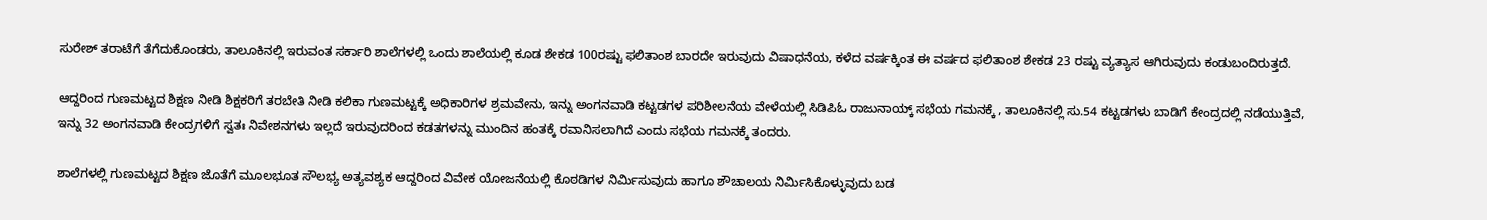ಸುರೇಶ್ ತರಾಟೆಗೆ ತೆಗೆದುಕೊಂಡರು, ತಾಲೂಕಿನಲ್ಲಿ ಇರುವಂತ ಸರ್ಕಾರಿ ಶಾಲೆಗಳಲ್ಲಿ ಒಂದು ಶಾಲೆಯಲ್ಲಿ ಕೂಡ ಶೇಕಡ 100ರಷ್ಟು ಫಲಿತಾಂಶ ಬಾರದೇ ಇರುವುದು ವಿಷಾಧನೆಯ, ಕಳೆದ ವರ್ಷಕ್ಕಿಂತ ಈ ವರ್ಷದ ಫಲಿತಾಂಶ ಶೇಕಡ 23 ರಷ್ಟು ವ್ಯತ್ಯಾಸ ಆಗಿರುವುದು ಕಂಡುಬಂದಿರುತ್ತದೆ.

ಆದ್ದರಿಂದ ಗುಣಮಟ್ಟದ ಶಿಕ್ಷಣ ನೀಡಿ ಶಿಕ್ಷಕರಿಗೆ ತರಬೇತಿ ನೀಡಿ ಕಲಿಕಾ ಗುಣಮಟ್ಟಕ್ಕೆ ಅಧಿಕಾರಿಗಳ ಶ್ರಮವೇನು, ಇನ್ನು ಅಂಗನವಾಡಿ ಕಟ್ಟಡಗಳ ಪರಿಶೀಲನೆಯ ವೇಳೆಯಲ್ಲಿ ಸಿಡಿಪಿಓ ರಾಜುನಾಯ್ಕ್ ಸಭೆಯ ಗಮನಕ್ಕೆ , ತಾಲೂಕಿನಲ್ಲಿ ಸು.54 ಕಟ್ಟಡಗಳು ಬಾಡಿಗೆ ಕೇಂದ್ರದಲ್ಲಿ ನಡೆಯುತ್ತಿವೆ, ಇನ್ನು 32 ಅಂಗನವಾಡಿ ಕೇಂದ್ರಗಳಿಗೆ ಸ್ವತಃ ನಿವೇಶನಗಳು ಇಲ್ಲದೆ ಇರುವುದರಿಂದ ಕಡತಗಳನ್ನು ಮುಂದಿನ ಹಂತಕ್ಕೆ ರವಾನಿಸಲಾಗಿದೆ ಎಂದು ಸಭೆಯ ಗಮನಕ್ಕೆ ತಂದರು.

ಶಾಲೆಗಳಲ್ಲಿ ಗುಣಮಟ್ಟದ ಶಿಕ್ಷಣ ಜೊತೆಗೆ ಮೂಲಭೂತ ಸೌಲಭ್ಯ ಅತ್ಯವಶ್ಯಕ ಆದ್ದರಿಂದ ವಿವೇಕ ಯೋಜನೆಯಲ್ಲಿ ಕೊಠಡಿಗಳ ನಿರ್ಮಿಸುವುದು ಹಾಗೂ ಶೌಚಾಲಯ ನಿರ್ಮಿಸಿಕೊಳ್ಳುವುದು ಬಡ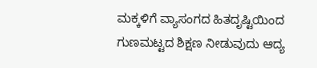ಮಕ್ಕಳಿಗೆ ವ್ಯಾಸಂಗದ ಹಿತದೃಷ್ಟಿಯಿಂದ ಗುಣಮಟ್ಟದ ಶಿಕ್ಷಣ ನೀಡುವುದು ಆದ್ಯ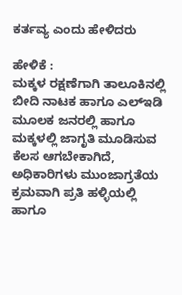ಕರ್ತವ್ಯ ಎಂದು ಹೇಳಿದರು

ಹೇಳಿಕೆ :
ಮಕ್ಕಳ ರಕ್ಷಣೆಗಾಗಿ ತಾಲೂಕಿನಲ್ಲಿ ಬೀದಿ ನಾಟಕ ಹಾಗೂ ಎಲ್ಇಡಿ ಮೂಲಕ ಜನರಲ್ಲಿ ಹಾಗೂ ಮಕ್ಕಳಲ್ಲಿ ಜಾಗೃತಿ ಮೂಡಿಸುವ ಕೆಲಸ ಆಗಬೇಕಾಗಿದೆ, ಅಧಿಕಾರಿಗಳು ಮುಂಜಾಗ್ರತೆಯ ಕ್ರಮವಾಗಿ ಪ್ರತಿ ಹಳ್ಳಿಯಲ್ಲಿ ಹಾಗೂ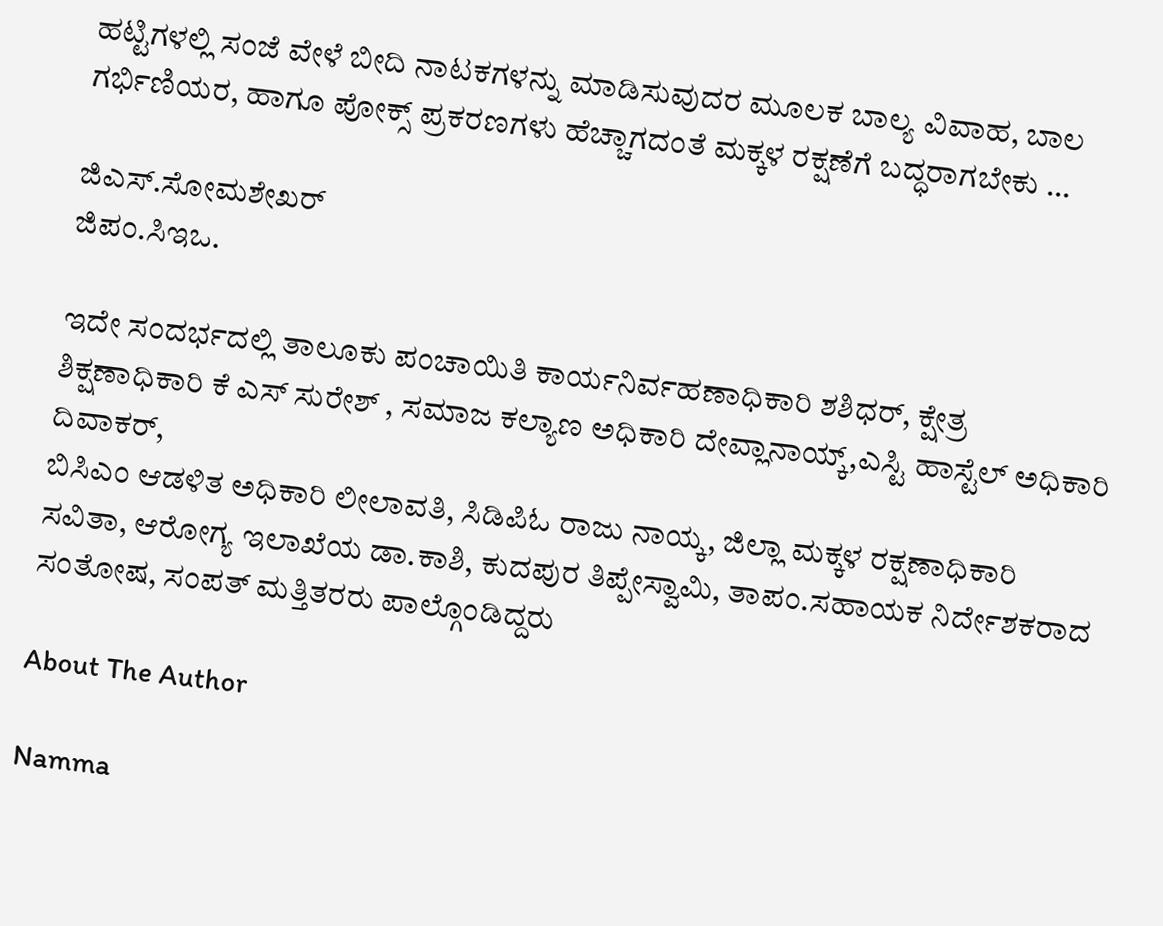ಹಟ್ಟಿಗಳಲ್ಲಿ ಸಂಜೆ ವೇಳೆ ಬೀದಿ ನಾಟಕಗಳನ್ನು ಮಾಡಿಸುವುದರ ಮೂಲಕ ಬಾಲ್ಯ ವಿವಾಹ, ಬಾಲ ಗರ್ಭಿಣಿಯರ, ಹಾಗೂ ಪೋಕ್ಸ್ ಪ್ರಕರಣಗಳು ಹೆಚ್ಚಾಗದಂತೆ ಮಕ್ಕಳ ರಕ್ಷಣೆಗೆ ಬದ್ಧರಾಗಬೇಕು …

ಜಿಎಸ್.ಸೋಮಶೇಖರ್
ಜಿಪಂ.ಸಿಇಒ.

ಇದೇ ಸಂದರ್ಭದಲ್ಲಿ ತಾಲೂಕು ಪಂಚಾಯಿತಿ ಕಾರ್ಯನಿರ್ವಹಣಾಧಿಕಾರಿ ಶಶಿಧರ್, ಕ್ಷೇತ್ರ ಶಿಕ್ಷಣಾಧಿಕಾರಿ ಕೆ ಎಸ್ ಸುರೇಶ್ , ಸಮಾಜ ಕಲ್ಯಾಣ ಅಧಿಕಾರಿ ದೇವ್ಲಾನಾಯ್ಕ್,ಎಸ್ಟಿ ಹಾಸ್ಟೆಲ್ ಅಧಿಕಾರಿ ದಿವಾಕರ್,
ಬಿಸಿಎಂ ಆಡಳಿತ ಅಧಿಕಾರಿ ಲೀಲಾವತಿ, ಸಿಡಿಪಿಓ ರಾಜು ನಾಯ್ಕ, ಜಿಲ್ಲಾ ಮಕ್ಕಳ ರಕ್ಷಣಾಧಿಕಾರಿ ಸವಿತಾ, ಆರೋಗ್ಯ ಇಲಾಖೆಯ ಡಾ.ಕಾಶಿ, ಕುದಪುರ ತಿಪ್ಪೇಸ್ವಾಮಿ, ತಾಪಂ.ಸಹಾಯಕ ನಿರ್ದೇಶಕರಾದ ಸಂತೋಷ, ಸಂಪತ್ ಮತ್ತಿತರರು ಪಾಲ್ಗೊಂಡಿದ್ದರು

About The Author

Namma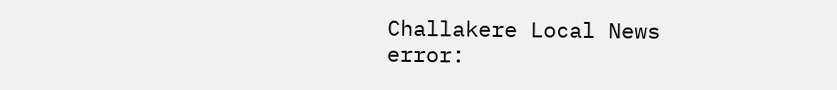Challakere Local News
error: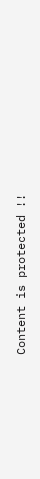Content is protected !!